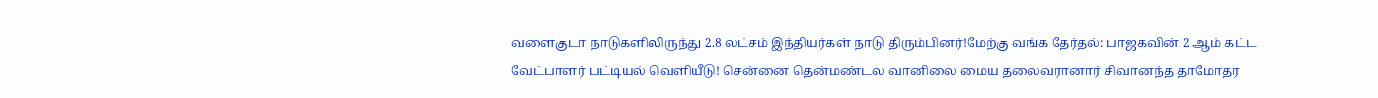வளைகுடா நாடுகளிலிருந்து 2.8 லட்சம் இந்தியர்கள் நாடு திரும்பினர்!மேற்கு வங்க தேர்தல்: பாஜகவின் 2 ஆம் கட்ட வேட்பாளர் பட்டியல் வெளியீடு! சென்னை தென்மண்டல வானிலை மைய தலைவரானார் சிவானந்த தாமோதர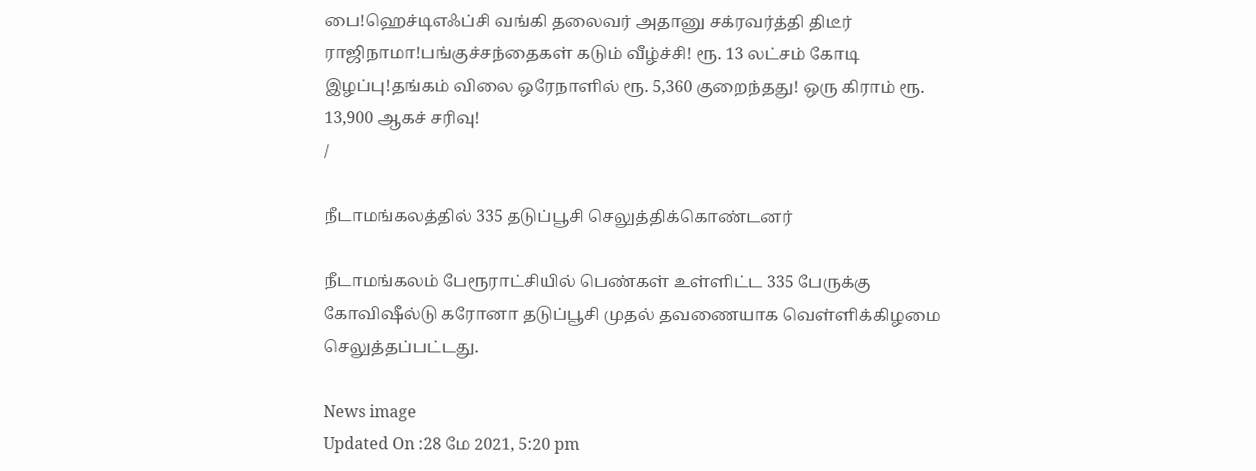பை!ஹெச்டிஎஃப்சி வங்கி தலைவர் அதானு சக்ரவர்த்தி திடீர் ராஜிநாமா!பங்குச்சந்தைகள் கடும் வீழ்ச்சி! ரூ. 13 லட்சம் கோடி இழப்பு!தங்கம் விலை ஒரேநாளில் ரூ. 5,360 குறைந்தது! ஒரு கிராம் ரூ. 13,900 ஆகச் சரிவு!
/

நீடாமங்கலத்தில் 335 தடுப்பூசி செலுத்திக்கொண்டனர்

நீடாமங்கலம் பேரூராட்சியில் பெண்கள் உள்ளிட்ட 335 பேருக்கு கோவிஷீல்டு கரோனா தடுப்பூசி முதல் தவணையாக வெள்ளிக்கிழமை செலுத்தப்பட்டது.

News image
Updated On :28 மே 2021, 5:20 pm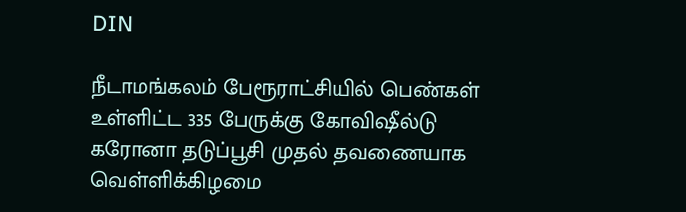DIN

நீடாமங்கலம் பேரூராட்சியில் பெண்கள் உள்ளிட்ட 335 பேருக்கு கோவிஷீல்டு கரோனா தடுப்பூசி முதல் தவணையாக வெள்ளிக்கிழமை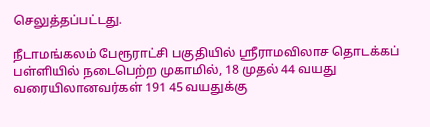செலுத்தப்பட்டது.

நீடாமங்கலம் பேரூராட்சி பகுதியில் ஸ்ரீராமவிலாச தொடக்கப் பள்ளியில் நடைபெற்ற முகாமில், 18 முதல் 44 வயது வரையிலானவர்கள் 191 45 வயதுக்கு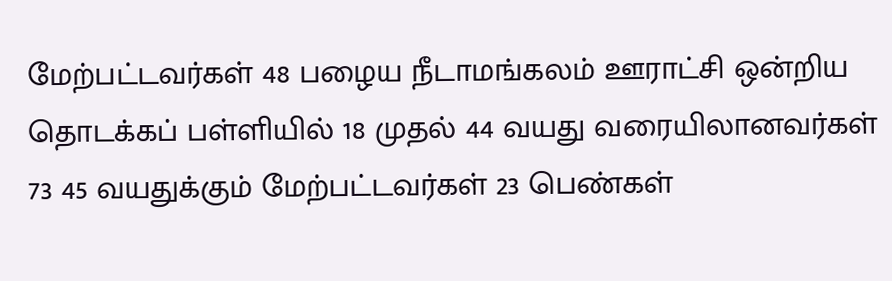மேற்பட்டவர்கள் 48 பழைய நீடாமங்கலம் ஊராட்சி ஒன்றிய தொடக்கப் பள்ளியில் 18 முதல் 44 வயது வரையிலானவர்கள் 73 45 வயதுக்கும் மேற்பட்டவர்கள் 23 பெண்கள்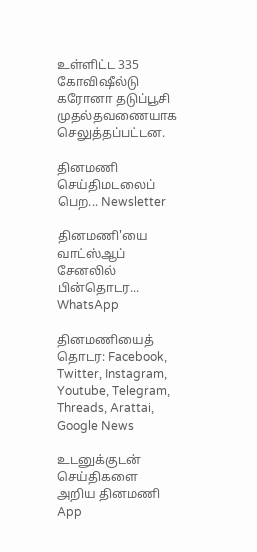உள்ளிட்ட 335 கோவிஷீல்டு கரோனா தடுப்பூசி முதல்தவணையாக செலுத்தப்பட்டன.

தினமணி செய்திமடலைப் பெற... Newsletter

தினமணி'யை வாட்ஸ்ஆப் சேனலில் பின்தொடர... WhatsApp

தினமணியைத் தொடர: Facebook, Twitter, Instagram, Youtube, Telegram, Threads, Arattai, Google News

உடனுக்குடன் செய்திகளை அறிய தினமணி App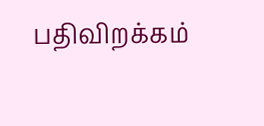பதிவிறக்கம்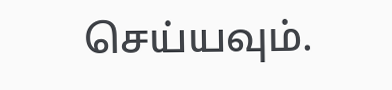செய்யவும்.